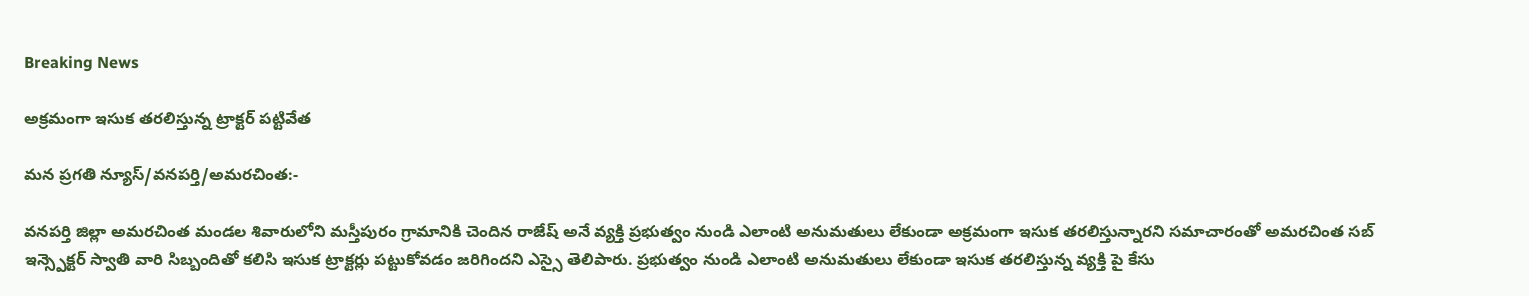Breaking News

అక్రమంగా ఇసుక తరలిస్తున్న ట్రాక్టర్ పట్టివేత

మన ప్రగతి న్యూస్/వనపర్తి/అమరచింత:-

వనపర్తి జిల్లా అమరచింత మండల శివారులోని మస్తీపురం గ్రామానికి చెందిన రాజేష్ అనే వ్యక్తి ప్రభుత్వం నుండి ఎలాంటి అనుమతులు లేకుండా అక్రమంగా ఇసుక తరలిస్తున్నారని సమాచారంతో అమరచింత సబ్ ఇన్స్పెక్టర్ స్వాతి వారి సిబ్బందితో కలిసి ఇసుక ట్రాక్టర్లు పట్టుకోవడం జరిగిందని ఎస్సై తెలిపారు. ప్రభుత్వం నుండి ఎలాంటి అనుమతులు లేకుండా ఇసుక తరలిస్తున్న వ్యక్తి పై కేసు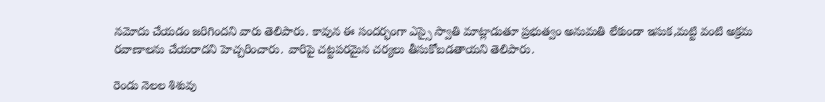నమోదు చేయడం జరిగిందని వారు తెలిపారు. కావున ఈ సందర్భంగా ఎస్సై స్వాతి మాట్లాడుతూ ప్రభుత్వం అనుమతి లేకుండా ఇసుక,మట్టి వంటి అక్రమ రవాణాలను చేయరాదని హెచ్చరించారు. వారిపై చట్టపరమైన చర్యలు తీసుకోబడతాయని తెలిపారు.

రెండు నెలల శిశువు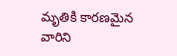మృతికి కారణమైన వారిని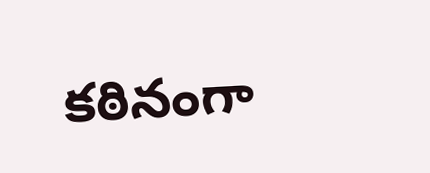కఠినంగా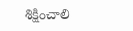శిక్షించాలి